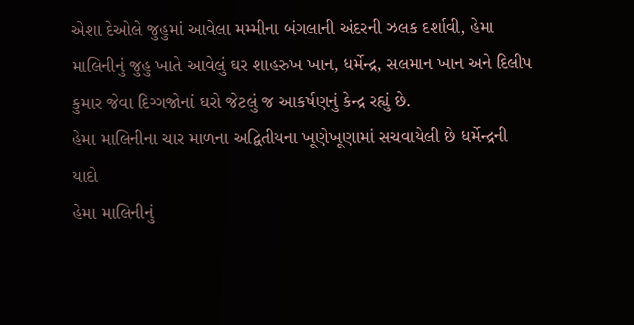એશા દેઓલે જુહુમાં આવેલા મમ્મીના બંગલાની અંદરની ઝલક દર્શાવી, હેમા માલિનીનું જુહુ ખાતે આવેલું ઘર શાહરુખ ખાન, ધર્મેન્દ્ર, સલમાન ખાન અને દિલીપ કુમાર જેવા દિગ્ગજોનાં ઘરો જેટલું જ આકર્ષણનું કેન્દ્ર રહ્યું છે.
હેમા માલિનીના ચાર માળના અદ્વિતીયના ખૂણેખૂણામાં સચવાયેલી છે ધર્મેન્દ્રની યાદો
હેમા માલિનીનું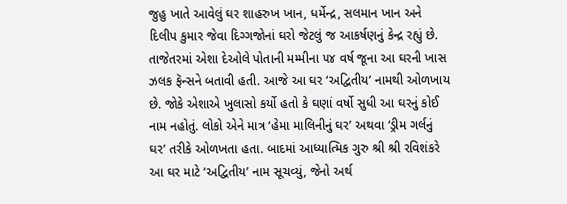જુહુ ખાતે આવેલું ઘર શાહરુખ ખાન, ધર્મેન્દ્ર, સલમાન ખાન અને દિલીપ કુમાર જેવા દિગ્ગજોનાં ઘરો જેટલું જ આકર્ષણનું કેન્દ્ર રહ્યું છે. તાજેતરમાં એશા દેઓલે પોતાની મમ્મીના ૫૪ વર્ષ જૂના આ ઘરની ખાસ ઝલક ફૅન્સને બતાવી હતી. આજે આ ઘર ‘અદ્વિતીય’ નામથી ઓળખાય છે. જોકે એશાએ ખુલાસો કર્યો હતો કે ઘણાં વર્ષો સુધી આ ઘરનું કોઈ નામ નહોતું. લોકો એને માત્ર ‘હેમા માલિનીનું ઘર’ અથવા ‘ડ્રીમ ગર્લનું ઘર’ તરીકે ઓળખતા હતા. બાદમાં આધ્યાત્મિક ગુરુ શ્રી શ્રી રવિશંકરે આ ઘર માટે ‘અદ્વિતીય’ નામ સૂચવ્યું, જેનો અર્થ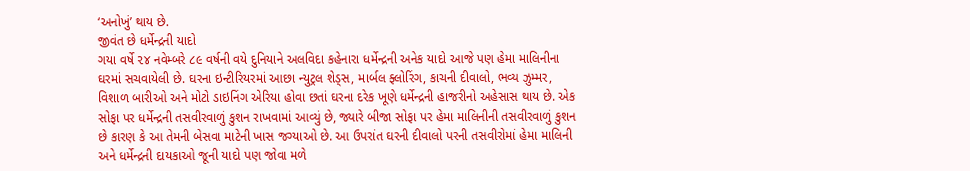‘અનોખું’ થાય છે.
જીવંત છે ધર્મેન્દ્રની યાદો
ગયા વર્ષે ૨૪ નવેમ્બરે ૮૯ વર્ષની વયે દુનિયાને અલવિદા કહેનારા ધર્મેન્દ્રની અનેક યાદો આજે પણ હેમા માલિનીના ઘરમાં સચવાયેલી છે. ઘરના ઇન્ટીરિયરમાં આછા ન્યુટ્રલ શેડ્સ, માર્બલ ફ્લોરિંગ, કાચની દીવાલો, ભવ્ય ઝુમ્મર, વિશાળ બારીઓ અને મોટો ડાઇનિંગ એરિયા હોવા છતાં ઘરના દરેક ખૂણે ધર્મેન્દ્રની હાજરીનો અહેસાસ થાય છે. એક સોફા પર ધર્મેન્દ્રની તસવીરવાળું કુશન રાખવામાં આવ્યું છે, જ્યારે બીજા સોફા પર હેમા માલિનીની તસવીરવાળું કુશન છે કારણ કે આ તેમની બેસવા માટેની ખાસ જગ્યાઓ છે. આ ઉપરાંત ઘરની દીવાલો પરની તસવીરોમાં હેમા માલિની અને ધર્મેન્દ્રની દાયકાઓ જૂની યાદો પણ જોવા મળે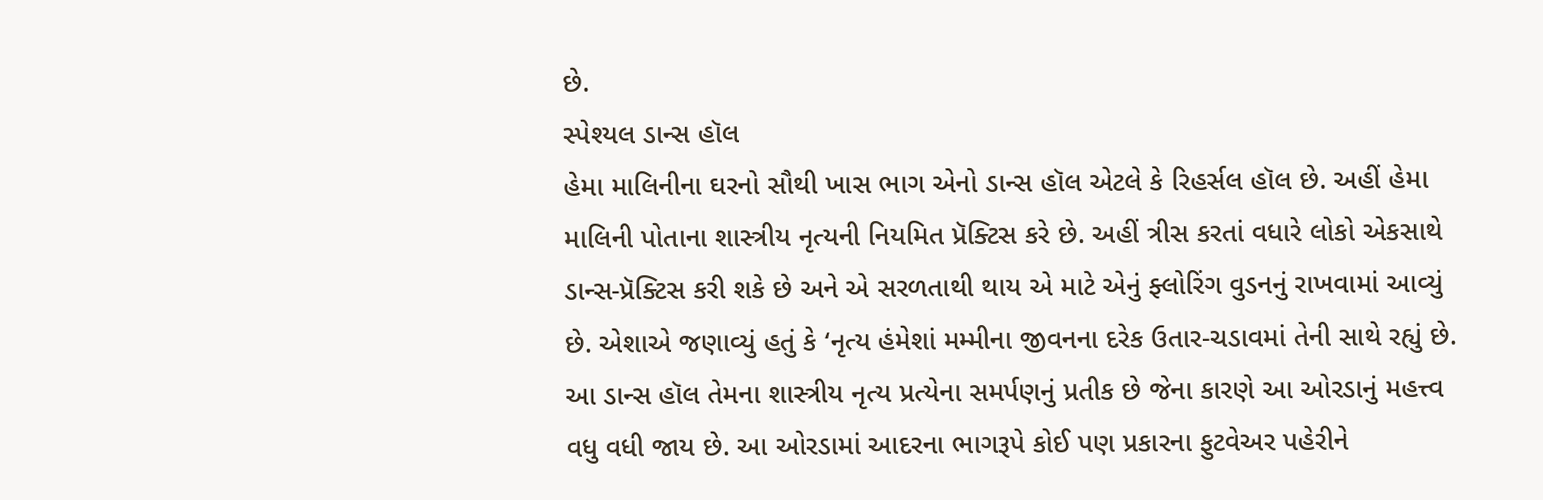છે.
સ્પેશ્યલ ડાન્સ હૉલ
હેમા માલિનીના ઘરનો સૌથી ખાસ ભાગ એનો ડાન્સ હૉલ એટલે કે રિહર્સલ હૉલ છે. અહીં હેમા માલિની પોતાના શાસ્ત્રીય નૃત્યની નિયમિત પ્રૅક્ટિસ કરે છે. અહીં ત્રીસ કરતાં વધારે લોકો એકસાથે ડાન્સ-પ્રૅક્ટિસ કરી શકે છે અને એ સરળતાથી થાય એ માટે એનું ફ્લોરિંગ વુડનનું રાખવામાં આવ્યું છે. એશાએ જણાવ્યું હતું કે ‘નૃત્ય હંમેશાં મમ્મીના જીવનના દરેક ઉતાર-ચડાવમાં તેની સાથે રહ્યું છે. આ ડાન્સ હૉલ તેમના શાસ્ત્રીય નૃત્ય પ્રત્યેના સમર્પણનું પ્રતીક છે જેના કારણે આ ઓરડાનું મહત્ત્વ વધુ વધી જાય છે. આ ઓરડામાં આદરના ભાગરૂપે કોઈ પણ પ્રકારના ફુટવેઅર પહેરીને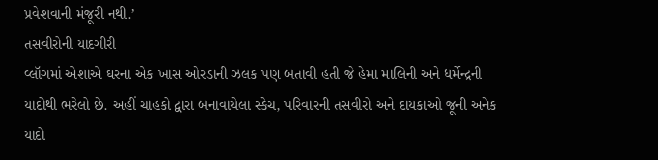પ્રવેશવાની મંજૂરી નથી.’
તસવીરોની યાદગીરી
વ્લૉગમાં એશાએ ઘરના એક ખાસ ઓરડાની ઝલક પણ બતાવી હતી જે હેમા માલિની અને ધર્મેન્દ્રની યાદોથી ભરેલો છે. અહીં ચાહકો દ્વારા બનાવાયેલા સ્કેચ, પરિવારની તસવીરો અને દાયકાઓ જૂની અનેક યાદો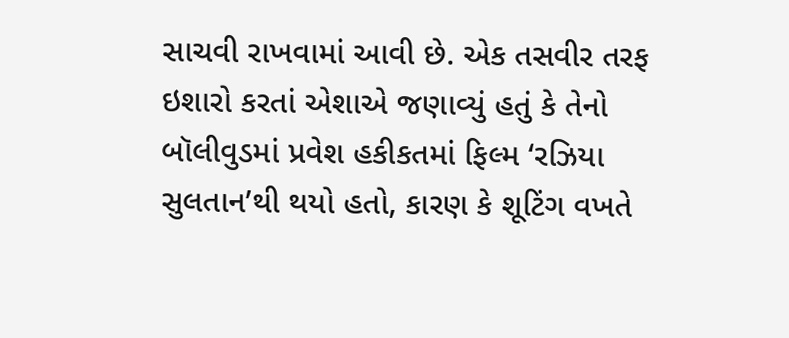સાચવી રાખવામાં આવી છે. એક તસવીર તરફ ઇશારો કરતાં એશાએ જણાવ્યું હતું કે તેનો બૉલીવુડમાં પ્રવેશ હકીકતમાં ફિલ્મ ‘રઝિયા સુલતાન’થી થયો હતો, કારણ કે શૂટિંગ વખતે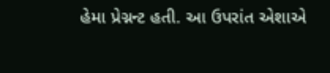હેમા પ્રેગ્નન્ટ હતી. આ ઉપરાંત એશાએ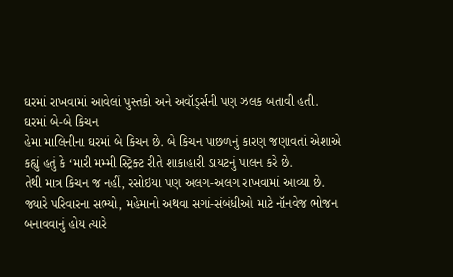ઘરમાં રાખવામાં આવેલાં પુસ્તકો અને અવૉર્ડ્સની પણ ઝલક બતાવી હતી.
ઘરમાં બે-બે કિચન
હેમા માલિનીના ઘરમાં બે કિચન છે. બે કિચન પાછળનું કારણ જણાવતાં એશાએ કહ્યું હતું કે ‘મારી મમ્મી સ્ટ્રિક્ટ રીતે શાકાહારી ડાયટનું પાલન કરે છે.
તેથી માત્ર કિચન જ નહીં, રસોઇયા પણ અલગ-અલગ રાખવામાં આવ્યા છે. જ્યારે પરિવારના સભ્યો, મહેમાનો અથવા સગાં-સંબંધીઓ માટે નૉનવેજ ભોજન બનાવવાનું હોય ત્યારે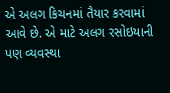એ અલગ કિચનમાં તૈયાર કરવામાં આવે છે. એ માટે અલગ રસોઇયાની પણ વ્યવસ્થા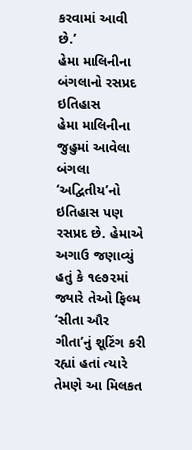કરવામાં આવી છે.’
હેમા માલિનીના બંગલાનો રસપ્રદ ઇતિહાસ
હેમા માલિનીના જુહુમાં આવેલા બંગલા ‘અદ્વિતીય’નો ઇતિહાસ પણ રસપ્રદ છે. હેમાએ અગાઉ જણાવ્યું હતું કે ૧૯૭૨માં જ્યારે તેઓ ફિલ્મ ‘સીતા ઔર ગીતા’નું શૂટિંગ કરી રહ્યાં હતાં ત્યારે તેમણે આ મિલકત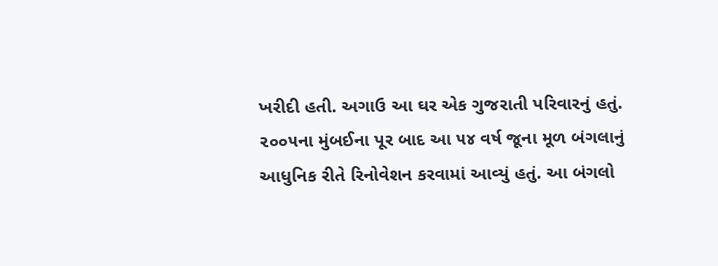ખરીદી હતી. અગાઉ આ ઘર એક ગુજરાતી પરિવારનું હતું. ૨૦૦૫ના મુંબઈના પૂર બાદ આ ૫૪ વર્ષ જૂના મૂળ બંગલાનું આધુનિક રીતે રિનોવેશન કરવામાં આવ્યું હતું. આ બંગલો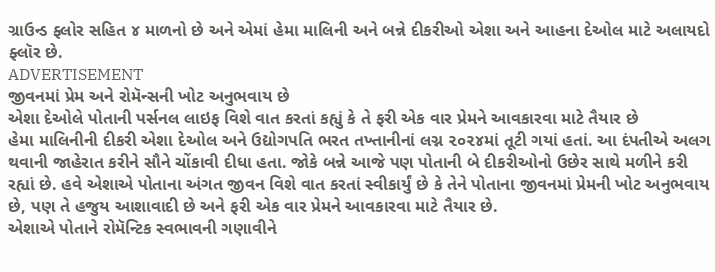ગ્રાઉન્ડ ફ્લોર સહિત ૪ માળનો છે અને એમાં હેમા માલિની અને બન્ને દીકરીઓ એશા અને આહના દેઓલ માટે અલાયદો ફ્લૉર છે.
ADVERTISEMENT
જીવનમાં પ્રેમ અને રોમૅન્સની ખોટ અનુભવાય છે
એશા દેઓલે પોતાની પર્સનલ લાઇફ વિશે વાત કરતાં કહ્યું કે તે ફરી એક વાર પ્રેમને આવકારવા માટે તૈયાર છે
હેમા માલિનીની દીકરી એશા દેઓલ અને ઉદ્યોગપતિ ભરત તખ્તાનીનાં લગ્ન ૨૦૨૪માં તૂટી ગયાં હતાં. આ દંપતીએ અલગ થવાની જાહેરાત કરીને સૌને ચોંકાવી દીધા હતા. જોકે બન્ને આજે પણ પોતાની બે દીકરીઓનો ઉછેર સાથે મળીને કરી રહ્યાં છે. હવે એશાએ પોતાના અંગત જીવન વિશે વાત કરતાં સ્વીકાર્યું છે કે તેને પોતાના જીવનમાં પ્રેમની ખોટ અનુભવાય છે, પણ તે હજુય આશાવાદી છે અને ફરી એક વાર પ્રેમને આવકારવા માટે તૈયાર છે.
એશાએ પોતાને રોમૅન્ટિક સ્વભાવની ગણાવીને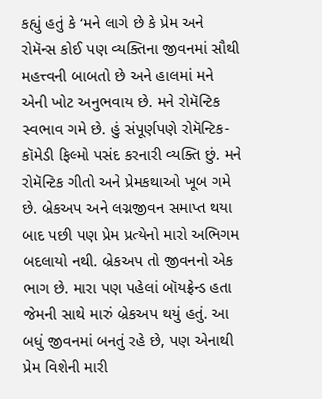કહ્યું હતું કે ‘મને લાગે છે કે પ્રેમ અને રોમૅન્સ કોઈ પણ વ્યક્તિના જીવનમાં સૌથી મહત્ત્વની બાબતો છે અને હાલમાં મને એની ખોટ અનુભવાય છે. મને રોમૅન્ટિક સ્વભાવ ગમે છે. હું સંપૂર્ણપણે રોમૅન્ટિક-કૉમેડી ફિલ્મો પસંદ કરનારી વ્યક્તિ છું. મને રોમૅન્ટિક ગીતો અને પ્રેમકથાઓ ખૂબ ગમે છે. બ્રેકઅપ અને લગ્નજીવન સમાપ્ત થયા બાદ પછી પણ પ્રેમ પ્રત્યેનો મારો અભિગમ બદલાયો નથી. બ્રેકઅપ તો જીવનનો એક ભાગ છે. મારા પણ પહેલાં બૉયફ્રેન્ડ હતા જેમની સાથે મારું બ્રેકઅપ થયું હતું. આ બધું જીવનમાં બનતું રહે છે, પણ એનાથી પ્રેમ વિશેની મારી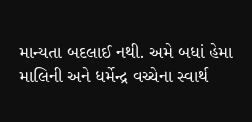માન્યતા બદલાઈ નથી. અમે બધાં હેમા માલિની અને ધર્મેન્દ્ર વચ્ચેના સ્વાર્થ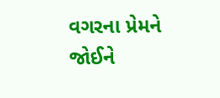વગરના પ્રેમને જોઈને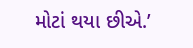મોટાં થયા છીએ.’